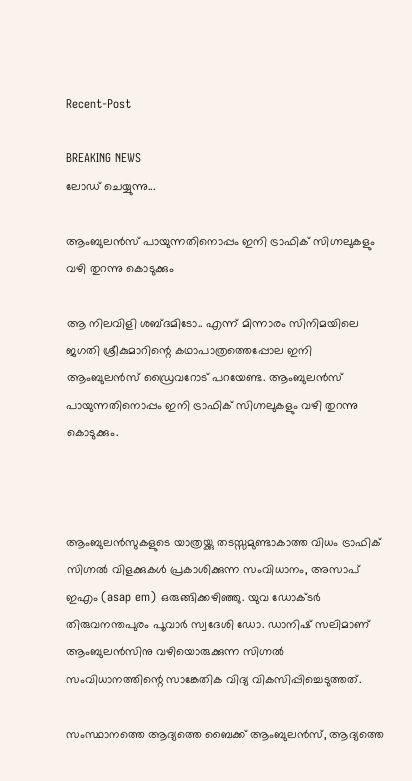Recent-Post

BREAKING NEWS
ലോഡ് ചെയ്യുന്നു...

ആംബുലൻസ് പായുന്നതിനൊപ്പം ഇനി ട്രാഫിക് സിഗ്നലുകളും വഴി തുറന്നു കൊടുക്കും

ആ നിലവിളി ശബ്ദമിടോ.. എന്ന് മിന്നാരം സിനിമയിലെ ജഗതി ശ്രീകുമാറിന്റെ കഥാപാത്രത്തെപ്പോല ഇനി ആംബുലൻസ് ഡ്രൈവറോട് പറയേണ്ട. ആംബുലൻസ് പായുന്നതിനൊപ്പം ഇനി ട്രാഫിക് സിഗ്നലുകളും വഴി തുറന്നു കൊടുക്കും.



ആംബുലൻസുകളുടെ യാത്രയ്ക്കു തടസ്സമുണ്ടാകാത്ത വിധം ട്രാഫിക് സിഗ്നൽ വിളക്കുകൾ പ്രകാശിക്കുന്ന സംവിധാനം, അസാപ് ഇഎം (asap em) ഒരുങ്ങിക്കഴിഞ്ഞു. യുവ ഡോക്ടർ തിരുവനന്തപുരം പൂവാർ സ്വദേശി ഡോ. ഡാനിഷ് സലിമാണ് ആംബുലൻസിനു വഴിയൊരുക്കുന്ന സിഗ്നൽ സംവിധാനത്തിന്റെ സാങ്കേതിക വിദ്യ വികസിപ്പിച്ചെടുത്തത്.

സംസ്ഥാനത്തെ ആദ്യത്തെ ബൈക്ക് ആംബുലൻസ്, ആദ്യത്തെ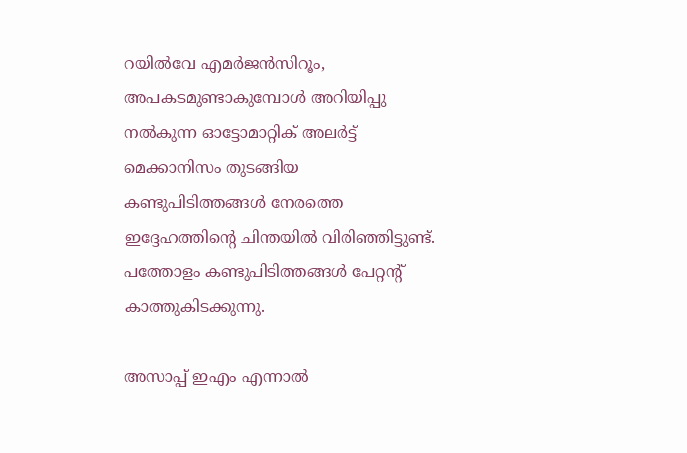റയിൽവേ എമർജൻസിറൂം, അപകടമുണ്ടാകുമ്പോൾ അറിയിപ്പു നൽകുന്ന ഓട്ടോമാറ്റിക് അലർട്ട് മെക്കാനിസം തുടങ്ങിയ കണ്ടുപിടിത്തങ്ങൾ നേരത്തെ ഇദ്ദേഹത്തിന്റെ ചിന്തയിൽ വിരിഞ്ഞിട്ടുണ്ട്. പത്തോളം കണ്ടുപിടിത്തങ്ങൾ പേറ്റന്റ് കാത്തുകിടക്കുന്നു.

അസാപ്പ് ഇഎം എന്നാൽ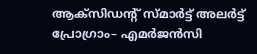ആക്സിഡന്റ് സ്മാർട്ട് അലർട്ട് പ്രോഗ്രാം– എമർജൻസി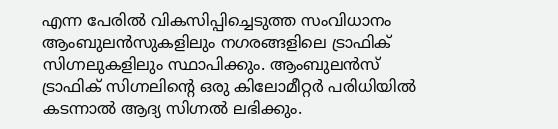എന്ന പേരിൽ വികസിപ്പിച്ചെടുത്ത സംവിധാനം ആംബുലൻസുകളിലും നഗരങ്ങളിലെ ട്രാഫിക് സിഗ്നലുകളിലും സ്ഥാപിക്കും. ആംബുലൻസ് ട്രാഫിക് സിഗ്നലിന്റെ ഒരു കിലോമീറ്റർ പരിധിയിൽ കടന്നാൽ ആദ്യ സിഗ്നൽ ലഭിക്കും.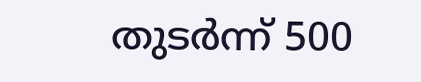തുടർന്ന് 500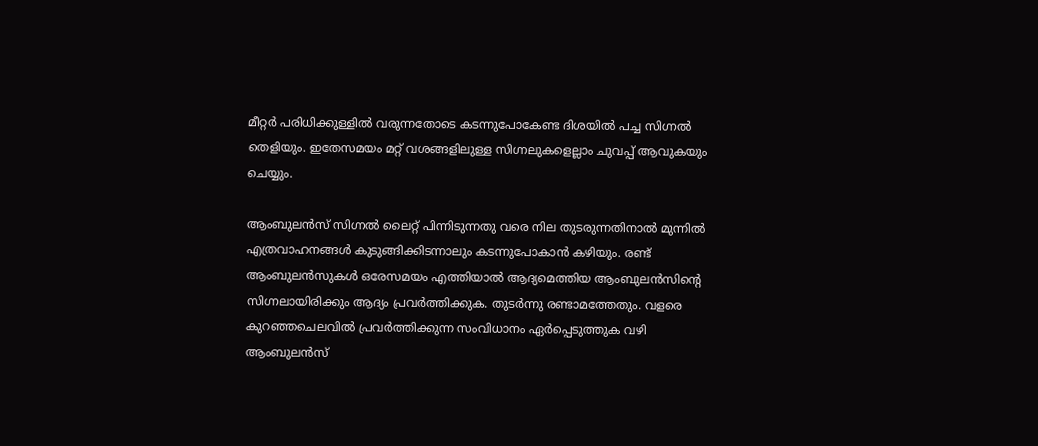മീറ്റർ പരിധിക്കുള്ളിൽ വരുന്നതോടെ കടന്നുപോകേണ്ട ദിശയിൽ പച്ച സിഗ്നൽ തെളിയും. ഇതേസമയം മറ്റ് വശങ്ങളിലുള്ള സിഗ്നലുകളെല്ലാം ചുവപ്പ് ആവുകയും ചെയ്യും.

ആംബുലൻസ് സിഗ്നൽ ലൈറ്റ് പിന്നിടുന്നതു വരെ നില തുടരുന്നതിനാൽ മുന്നിൽ എത്രവാഹനങ്ങൾ കുടുങ്ങിക്കിടന്നാലും കടന്നുപോകാൻ കഴിയും. രണ്ട് ആംബുലൻസുകൾ ഒരേസമയം എത്തിയാൽ ആദ്യമെത്തിയ ആംബുലൻസിന്റെ സിഗ്നലായിരിക്കും ആദ്യം പ്രവർത്തിക്കുക. തുടർന്നു രണ്ടാമത്തേതും. വളരെ കുറഞ്ഞചെലവിൽ പ്രവർത്തിക്കുന്ന സംവിധാനം ഏർപ്പെടുത്തുക വഴി ആംബുലൻസ്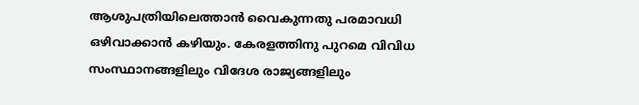ആശുപത്രിയിലെത്താൻ വൈകുന്നതു പരമാവധി ഒഴിവാക്കാൻ കഴിയും. കേരളത്തിനു പുറമെ വിവിധ സംസ്ഥാനങ്ങളിലും വിദേശ രാജ്യങ്ങളിലും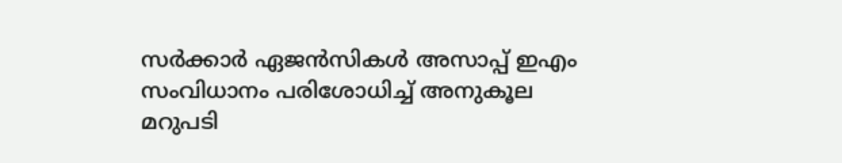സർക്കാർ ഏജൻസികൾ അസാപ്പ് ഇഎം സംവിധാനം പരിശോധിച്ച് അനുകൂല മറുപടി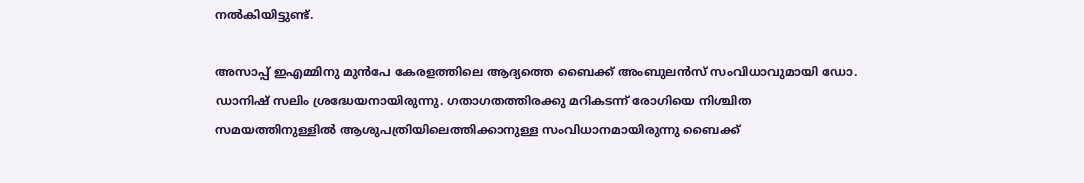നൽകിയിട്ടുണ്ട്.

അസാപ്പ് ഇഎമ്മിനു മുൻപേ കേരളത്തിലെ ആദ്യത്തെ ബൈക്ക് അംബുലൻസ് സംവിധാവുമായി ഡോ. ഡാനിഷ് സലിം ശ്രദ്ധേയനായിരുന്നു. ഗതാഗതത്തിരക്കു മറികടന്ന് രോഗിയെ നിശ്ചിത സമയത്തിനുള്ളിൽ ആശുപത്രിയിലെത്തിക്കാനുള്ള സംവിധാനമായിരുന്നു ബൈക്ക്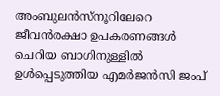അംബുലൻസ്നൂറിലേറെ ജീവൻരക്ഷാ ഉപകരണങ്ങൾ ചെറിയ ബാഗിനുള്ളിൽ ഉൾപ്പെടുത്തിയ എമർജൻസി ജംപ്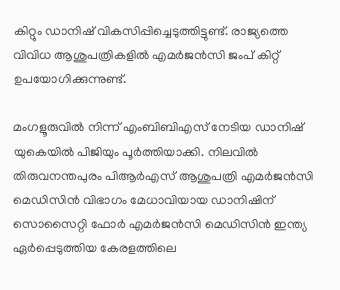കിറ്റും ഡാനിഷ് വികസിപ്പിച്ചെടുത്തിട്ടുണ്ട്. രാജ്യത്തെ വിവിധ ആശുപത്രികളിൽ എമർജൻസി ജംപ് കിറ്റ് ഉപയോഗിക്കുന്നുണ്ട്.

മംഗളൂരുവിൽ നിന്ന് എംബിബിഎസ് നേടിയ ഡാനിഷ് യുകെയിൽ പിജിയും പൂർത്തിയാക്കി. നിലവിൽ തിരുവനന്തപുരം പിആർഎസ് ആശുപത്രി എമർജൻസി മെഡിസിൻ വിഭാഗം മേധാവിയായ ഡാനിഷിന് സൊസൈറ്റി ഫോർ എമർജൻസി മെഡിസിൻ ഇന്ത്യ ഏർപ്പെടുത്തിയ കേരളത്തിലെ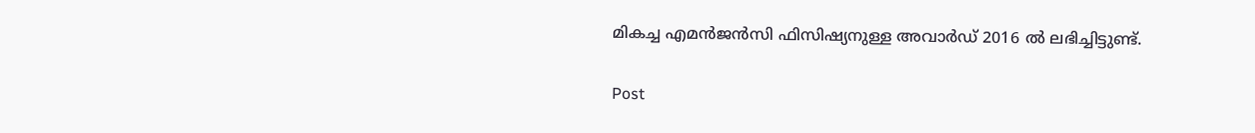മികച്ച എമൻജൻസി ഫിസിഷ്യനുള്ള അവാർഡ് 2016 ൽ ലഭിച്ചിട്ടുണ്ട്.

Post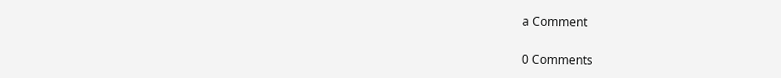a Comment

0 Comments